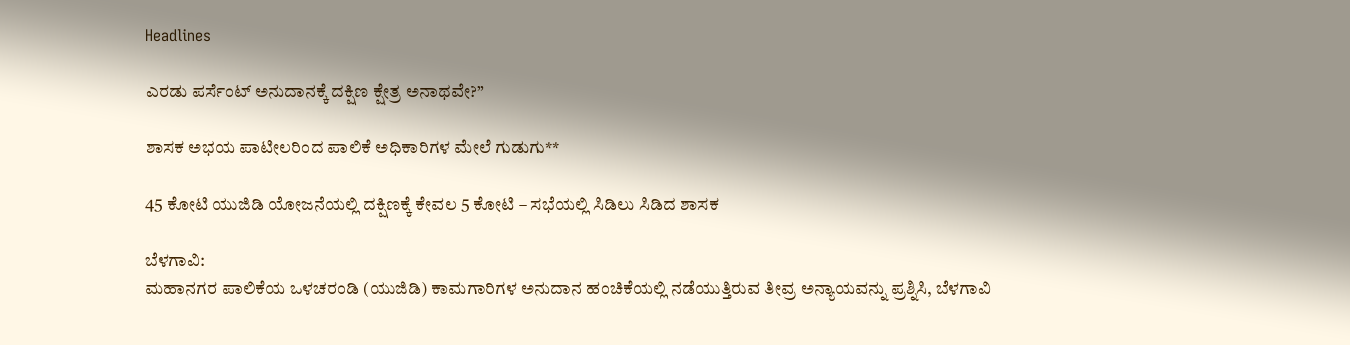Headlines

ಎರಡು ಪರ್ಸೆಂಟ್ ಅನುದಾನಕ್ಕೆ ದಕ್ಷಿಣ ಕ್ಷೇತ್ರ ಅನಾಥವೇ?”

ಶಾಸಕ ಅಭಯ ಪಾಟೀಲರಿಂದ ಪಾಲಿಕೆ ಅಧಿಕಾರಿಗಳ ಮೇಲೆ ಗುಡುಗು**

45 ಕೋಟಿ ಯುಜಿಡಿ ಯೋಜನೆಯಲ್ಲಿ ದಕ್ಷಿಣಕ್ಕೆ ಕೇವಲ 5 ಕೋಟಿ – ಸಭೆಯಲ್ಲಿ ಸಿಡಿಲು ಸಿಡಿದ ಶಾಸಕ

ಬೆಳಗಾವಿ:
ಮಹಾನಗರ ಪಾಲಿಕೆಯ ಒಳಚರಂಡಿ (ಯುಜಿಡಿ) ಕಾಮಗಾರಿಗಳ ಅನುದಾನ ಹಂಚಿಕೆಯಲ್ಲಿ ನಡೆಯುತ್ತಿರುವ ತೀವ್ರ ಅನ್ಯಾಯವನ್ನು ಪ್ರಶ್ನಿಸಿ, ಬೆಳಗಾವಿ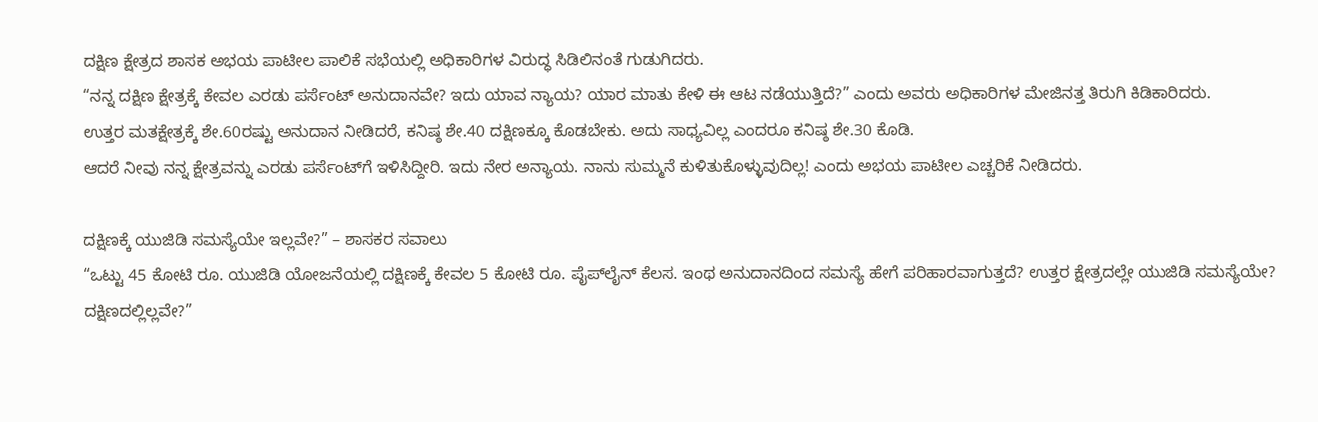ದಕ್ಷಿಣ ಕ್ಷೇತ್ರದ ಶಾಸಕ ಅಭಯ ಪಾಟೀಲ ಪಾಲಿಕೆ ಸಭೆಯಲ್ಲಿ ಅಧಿಕಾರಿಗಳ ವಿರುದ್ಧ ಸಿಡಿಲಿನಂತೆ ಗುಡುಗಿದರು.
“ನನ್ನ ದಕ್ಷಿಣ ಕ್ಷೇತ್ರಕ್ಕೆ ಕೇವಲ ಎರಡು ಪರ್ಸೆಂಟ್ ಅನುದಾನವೇ? ಇದು ಯಾವ ನ್ಯಾಯ? ಯಾರ ಮಾತು ಕೇಳಿ ಈ ಆಟ ನಡೆಯುತ್ತಿದೆ?” ಎಂದು ಅವರು ಅಧಿಕಾರಿಗಳ ಮೇಜಿನತ್ತ ತಿರುಗಿ ಕಿಡಿಕಾರಿದರು.
ಉತ್ತರ ಮತಕ್ಷೇತ್ರಕ್ಕೆ ಶೇ.60ರಷ್ಟು ಅನುದಾನ ನೀಡಿದರೆ, ಕನಿಷ್ಠ ಶೇ.40 ದಕ್ಷಿಣಕ್ಕೂ ಕೊಡಬೇಕು. ಅದು ಸಾಧ್ಯವಿಲ್ಲ ಎಂದರೂ ಕನಿಷ್ಠ ಶೇ.30 ಕೊಡಿ.
ಆದರೆ ನೀವು ನನ್ನ ಕ್ಷೇತ್ರವನ್ನು ಎರಡು ಪರ್ಸೆಂಟ್‌ಗೆ ಇಳಿಸಿದ್ದೀರಿ. ಇದು ನೇರ ಅನ್ಯಾಯ. ನಾನು ಸುಮ್ಮನೆ ಕುಳಿತುಕೊಳ್ಳುವುದಿಲ್ಲ! ಎಂದು ಅಭಯ ಪಾಟೀಲ ಎಚ್ಚರಿಕೆ ನೀಡಿದರು.

ದಕ್ಷಿಣಕ್ಕೆ ಯುಜಿಡಿ ಸಮಸ್ಯೆಯೇ ಇಲ್ಲವೇ?” – ಶಾಸಕರ ಸವಾಲು
“ಒಟ್ಟು 45 ಕೋಟಿ ರೂ. ಯುಜಿಡಿ ಯೋಜನೆಯಲ್ಲಿ ದಕ್ಷಿಣಕ್ಕೆ ಕೇವಲ 5 ಕೋಟಿ ರೂ. ಪೈಪ್‌ಲೈನ್ ಕೆಲಸ. ಇಂಥ ಅನುದಾನದಿಂದ ಸಮಸ್ಯೆ ಹೇಗೆ ಪರಿಹಾರವಾಗುತ್ತದೆ? ಉತ್ತರ ಕ್ಷೇತ್ರದಲ್ಲೇ ಯುಜಿಡಿ ಸಮಸ್ಯೆಯೇ? ದಕ್ಷಿಣದಲ್ಲಿಲ್ಲವೇ?”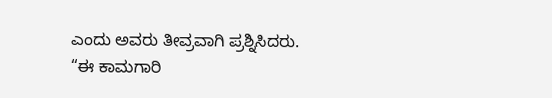ಎಂದು ಅವರು ತೀವ್ರವಾಗಿ ಪ್ರಶ್ನಿಸಿದರು.
“ಈ ಕಾಮಗಾರಿ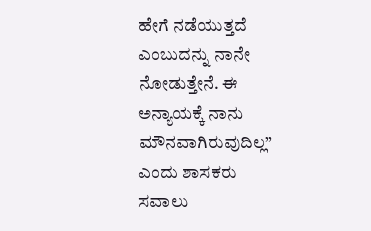ಹೇಗೆ ನಡೆಯುತ್ತದೆ ಎಂಬುದನ್ನು ನಾನೇ ನೋಡುತ್ತೇನೆ. ಈ ಅನ್ಯಾಯಕ್ಕೆ ನಾನು ಮೌನವಾಗಿರುವುದಿಲ್ಲ” ಎಂದು ಶಾಸಕರು ಸವಾಲು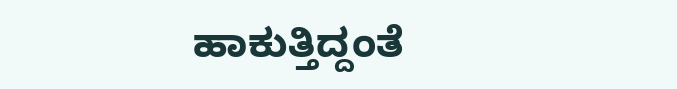ಹಾಕುತ್ತಿದ್ದಂತೆ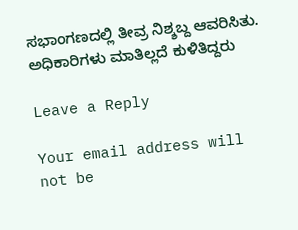ಸಭಾಂಗಣದಲ್ಲಿ ತೀವ್ರ ನಿಶ್ಶಬ್ದ ಆವರಿಸಿತು. ಅಧಿಕಾರಿಗಳು ಮಾತಿಲ್ಲದೆ ಕುಳಿತಿದ್ದರು

Leave a Reply

Your email address will not be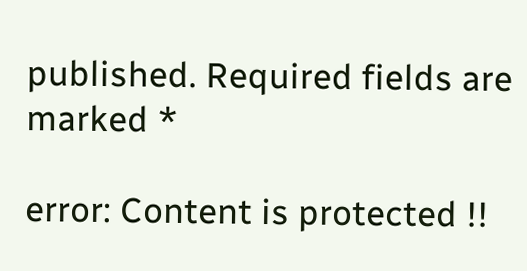published. Required fields are marked *

error: Content is protected !!